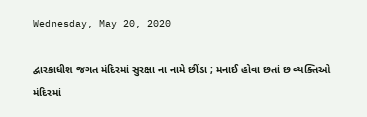Wednesday, May 20, 2020

દ્વારકાધીશ જગત મંદિરમાં સુરક્ષા ના નામે છીંડા ; મનાઈ હોવા છતાં છ વ્યક્તિઓ  મંદિરમાં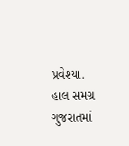પ્રવેશ્યા.
હાલ સમગ્ર ગુજરાતમાં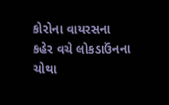કોરોના વાયરસના કહેર વચે લોકડાઉંનના ચોથા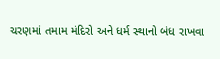ચરણમાં તમામ મંદિરો અને ધર્મ સ્થાનો બંધ રાખવા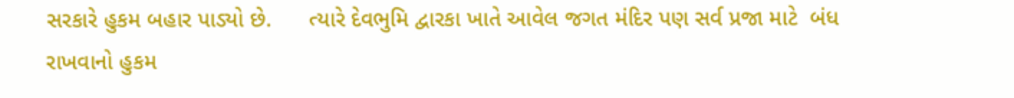સરકારે હુકમ બહાર પાડ્યો છે.      ત્યારે દેવભુમિ દ્વારકા ખાતે આવેલ જગત મંદિર પણ સર્વ પ્રજા માટે  બંધ રાખવાનો હુકમ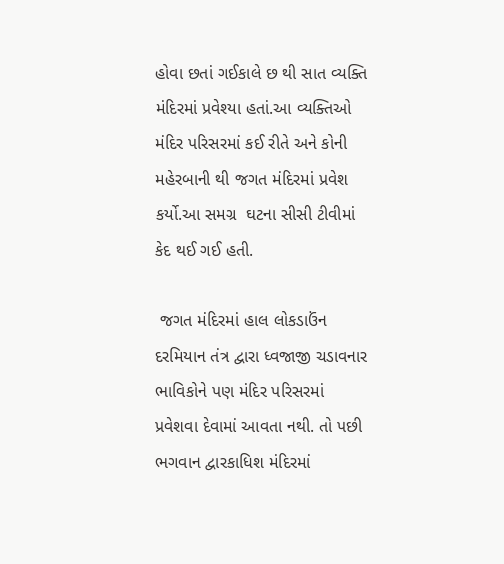હોવા છતાં ગઈકાલે છ થી સાત વ્યક્તિ મંદિરમાં પ્રવેશ્યા હતાં.આ વ્યક્તિઓ મંદિર પરિસરમાં કઈ રીતે અને કોની મહેરબાની થી જગત મંદિરમાં પ્રવેશ કર્યો.આ સમગ્ર  ઘટના સીસી ટીવીમાં કેદ થઈ ગઈ હતી.

 જગત મંદિરમાં હાલ લોકડાઉંન દરમિયાન તંત્ર દ્વારા ધ્વજાજી ચડાવનાર ભાવિકોને પણ મંદિર પરિસરમાં પ્રવેશવા દેવામાં આવતા નથી. તો પછી ભગવાન દ્વારકાધિશ મંદિરમાં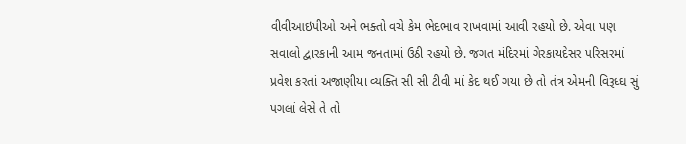વીવીઆઇપીઓ અને ભક્તો વચે કેમ ભેદભાવ રાખવામાં આવી રહયો છે. એવા પણ સવાલો દ્વારકાની આમ જનતામાં ઉઠી રહયો છે. જગત મંદિરમાં ગેરકાયદેસર પરિસરમાં પ્રવેશ કરતાં અજાણીયા વ્યક્તિ સી સી ટીવી માં કેદ થઈ ગયા છે તો તંત્ર એમની વિરૂધ્ઘ સું પગલાં લેસે તે તો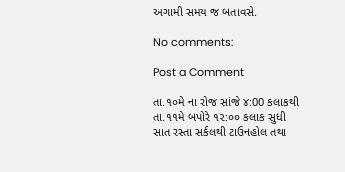અગામી સમય જ બતાવસે.

No comments:

Post a Comment

તા.૧૦મે ના રોજ સાંજે ૪:00 કલાકથી તા.૧૧મે બપોરે ૧૨:૦૦ કલાક સુધી સાત રસ્તા સર્કલથી ટાઉનહોલ તથા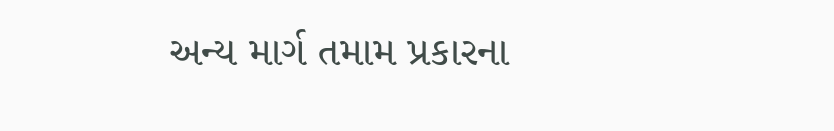અન્ય માર્ગ તમામ પ્રકારના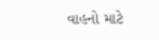વાહનો માટે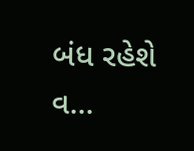બંધ રહેશે વ...